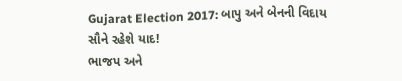Gujarat Election 2017: બાપુ અને બેનની વિદાય સૌને રહેશે યાદ!
ભાજપ અને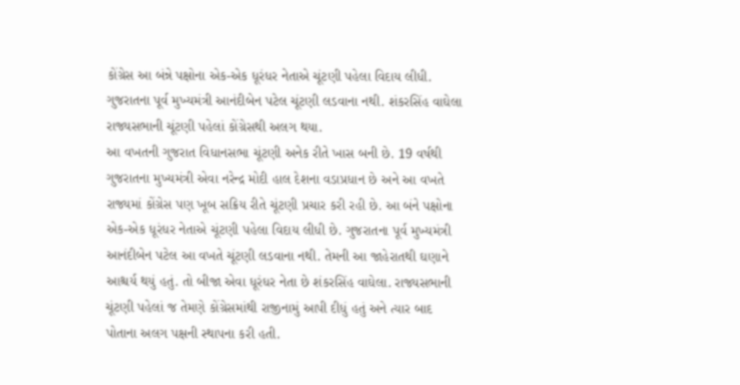કોંગ્રેસ આ બંન્ને પક્ષોના એક-એક ધૂરંધર નેતાએ ચૂંટણી પહેલા વિદાય લીધી. ગુજરાતના પૂર્વ મુખ્યમંત્રી આનંદીબેન પટેલ ચૂંટણી લડવાના નથી. શંકરસિંહ વાઘેલા રાજ્યસભાની ચૂંટણી પહેલાં કોંગ્રેસથી અલગ થયા.
આ વખતની ગુજરાત વિધાનસભા ચૂંટણી અનેક રીતે ખાસ બની છે. 19 વર્ષથી ગુજરાતના મુખ્યમંત્રી એવા નરેન્દ્ર મોદી હાલ દેશના વડાપ્રધાન છે અને આ વખતે રાજ્યમાં કોંગ્રેસ પણ ખૂબ સક્રિય રીતે ચૂંટણી પ્રચાર કરી રહી છે. આ બંને પક્ષોના એક-એક ધૂરંધર નેતાએ ચૂંટણી પહેલા વિદાય લીધી છે. ગુજરાતના પૂર્વ મુખ્યમંત્રી આનંદીબેન પટેલ આ વખતે ચૂંટણી લડવાના નથી. તેમની આ જાહેરાતથી ઘણાને આશ્ચર્ય થયું હતું. તો બીજા એવા ધૂરંધર નેતા છે શંકરસિંહ વાઘેલા. રાજ્યસભાની ચૂંટણી પહેલાં જ તેમણે કોંગ્રેસમાંથી રાજીનામું આપી દીધું હતું અને ત્યાર બાદ પોતાના અલગ પક્ષની સ્થાપના કરી હતી.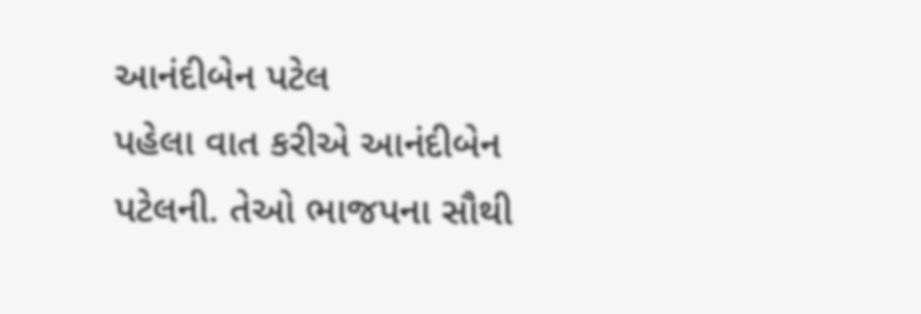આનંદીબેન પટેલ
પહેલા વાત કરીએ આનંદીબેન પટેલની. તેઓ ભાજપના સૌથી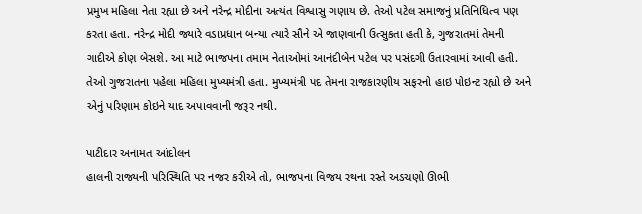પ્રમુખ મહિલા નેતા રહ્યા છે અને નરેન્દ્ર મોદીના અત્યંત વિશ્વાસુ ગણાય છે. તેઓ પટેલ સમાજનું પ્રતિનિધિત્વ પણ કરતા હતા. નરેન્દ્ર મોદી જ્યારે વડાપ્રધાન બન્યા ત્યારે સૌને એ જાણવાની ઉત્સુકતા હતી કે, ગુજરાતમાં તેમની ગાદીએ કોણ બેસશે. આ માટે ભાજપના તમામ નેતાઓમાં આનંદીબેન પટેલ પર પસંદગી ઉતારવામાં આવી હતી. તેઓ ગુજરાતના પહેલા મહિલા મુખ્યમંત્રી હતા. મુખ્યમંત્રી પદ તેમના રાજકારણીય સફરનો હાઇ પોઇન્ટ રહ્યો છે અને એનું પરિણામ કોઇને યાદ અપાવવાની જરૂર નથી.

પાટીદાર અનામત આંદોલન
હાલની રાજ્યની પરિસ્થિતિ પર નજર કરીએ તો, ભાજપના વિજય રથના રસ્તે અડચણો ઊભી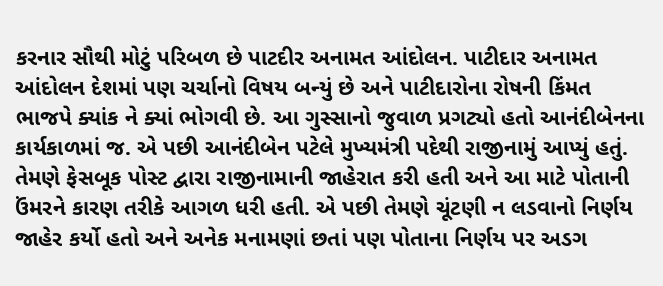કરનાર સૌથી મોટું પરિબળ છે પાટદીર અનામત આંદોલન. પાટીદાર અનામત આંદોલન દેશમાં પણ ચર્ચાનો વિષય બન્યું છે અને પાટીદારોના રોષની કિંમત ભાજપે ક્યાંક ને ક્યાં ભોગવી છે. આ ગુસ્સાનો જુવાળ પ્રગટ્યો હતો આનંદીબેનના કાર્યકાળમાં જ. એ પછી આનંદીબેન પટેલે મુખ્યમંત્રી પદેથી રાજીનામું આપ્યું હતું. તેમણે ફેસબૂક પોસ્ટ દ્વારા રાજીનામાની જાહેરાત કરી હતી અને આ માટે પોતાની ઉંમરને કારણ તરીકે આગળ ધરી હતી. એ પછી તેમણે ચૂંટણી ન લડવાનો નિર્ણય જાહેર કર્યો હતો અને અનેક મનામણાં છતાં પણ પોતાના નિર્ણય પર અડગ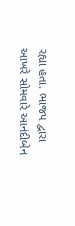રહ્યા હતા. ભાજપ દ્વારા આખરે સોમવારે આનંદીબેન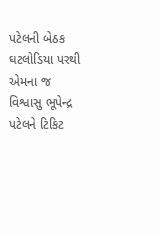પટેલની બેઠક ઘટલોડિયા પરથી એમના જ વિશ્વાસુ ભૂપેન્દ્ર પટેલને ટિકિટ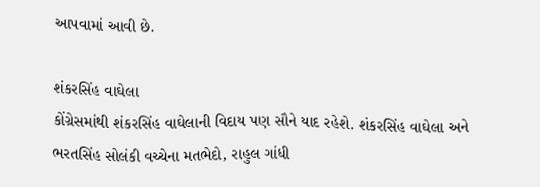આપવામાં આવી છે.

શંકરસિંહ વાઘેલા
કોંગ્રેસમાંથી શંકરસિંહ વાઘેલાની વિદાય પણ સૌને યાદ રહેશે. શંકરસિંહ વાઘેલા અને ભરતસિંહ સોલંકી વચ્ચેના મતભેદો, રાહુલ ગાંધી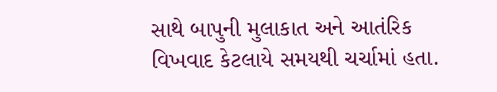સાથે બાપુની મુલાકાત અને આતંરિક વિખવાદ કેટલાયે સમયથી ચર્ચામાં હતા.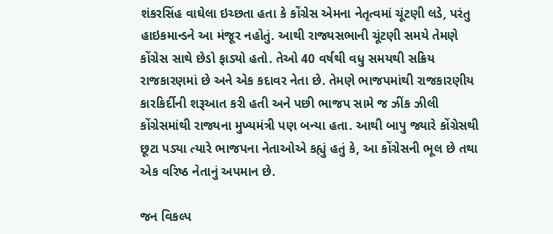શંકરસિંહ વાઘેલા ઇચ્છતા હતા કે કોંગ્રેસ એમના નેતૃત્વમાં ચૂંટણી લડે, પરંતુ હાઇકમાન્ડને આ મંજૂર નહોતું. આથી રાજ્યસભાની ચૂંટણી સમયે તેમણે કોંગ્રેસ સાથે છેડો ફાડ્યો હતો. તેઓ 40 વર્ષથી વધુ સમયથી સક્રિય રાજકારણમાં છે અને એક કદાવર નેતા છે. તેમણે ભાજપમાંથી રાજકારણીય કારકિર્દીની શરૂઆત કરી હતી અને પછી ભાજપ સામે જ ઝીંક ઝીલી કોંગ્રેસમાંથી રાજ્યના મુખ્યમંત્રી પણ બન્યા હતા. આથી બાપુ જ્યારે કોંગ્રેસથી છૂટા પડ્યા ત્યારે ભાજપના નેતાઓએ કહ્યું હતું કે, આ કોંગ્રેસની ભૂલ છે તથા એક વરિષ્ઠ નેતાનું અપમાન છે.

જન વિકલ્પ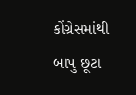કોંગ્રેસમાંથી બાપુ છૂટા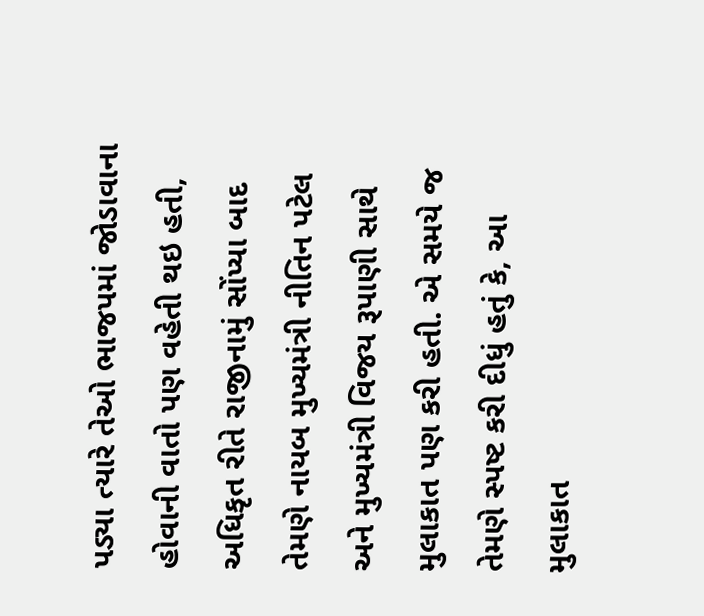પડ્યા ત્યારે તેઓ ભાજપમાં જોડાવાના હોવાની વાતો પણ વહેતી થઇ હતી, અધિકૃત રીતે રાજીનામું સોંપ્યા બાદ તેમણે નાયબ મુખ્યમંત્રી નીતિન પટેલ અને મુખ્યમંત્રી વિજય રૂપાણી સાથે મુલાકાત પણ કરી હતી. એ સમયે જ તેમણે સ્પષ્ટ કરી દીધું હતું કે, આ મુલાકાત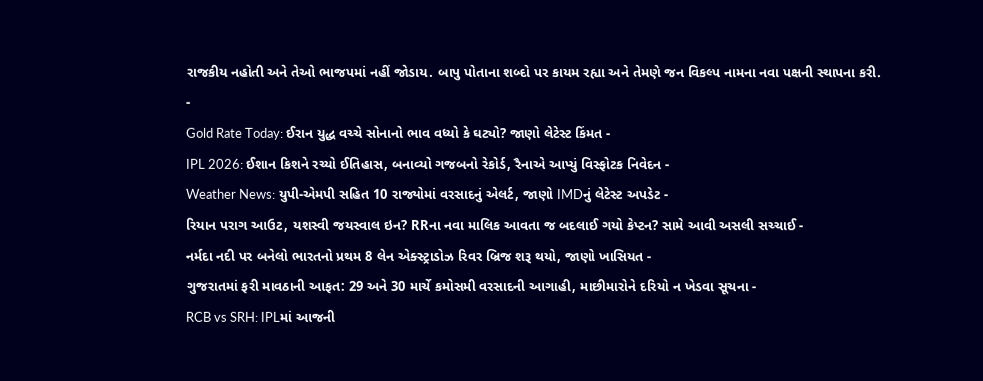રાજકીય નહોતી અને તેઓ ભાજપમાં નહીં જોડાય. બાપુ પોતાના શબ્દો પર કાયમ રહ્યા અને તેમણે જન વિકલ્પ નામના નવા પક્ષની સ્થાપના કરી.
-
Gold Rate Today: ઈરાન યુદ્ધ વચ્ચે સોનાનો ભાવ વધ્યો કે ઘટ્યો? જાણો લેટેસ્ટ કિંમત -
IPL 2026: ઈશાન કિશને રચ્યો ઈતિહાસ, બનાવ્યો ગજબનો રેકોર્ડ, રૈનાએ આપ્યું વિસ્ફોટક નિવેદન -
Weather News: યુપી-એમપી સહિત 10 રાજ્યોમાં વરસાદનું એલર્ટ, જાણો IMDનું લેટેસ્ટ અપડેટ -
રિયાન પરાગ આઉટ, યશસ્વી જયસ્વાલ ઇન? RRના નવા માલિક આવતા જ બદલાઈ ગયો કેપ્ટન? સામે આવી અસલી સચ્ચાઈ -
નર્મદા નદી પર બનેલો ભારતનો પ્રથમ 8 લેન એક્સ્ટ્રાડોઝ રિવર બ્રિજ શરૂ થયો, જાણો ખાસિયત -
ગુજરાતમાં ફરી માવઠાની આફત: 29 અને 30 માર્ચે કમોસમી વરસાદની આગાહી, માછીમારોને દરિયો ન ખેડવા સૂચના -
RCB vs SRH: IPLમાં આજની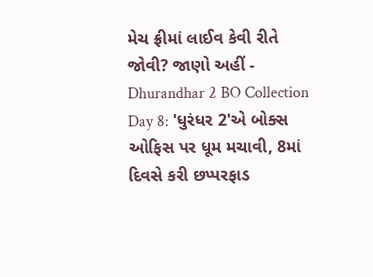મેચ ફ્રીમાં લાઈવ કેવી રીતે જોવી? જાણો અહીં -
Dhurandhar 2 BO Collection Day 8: 'ધુરંધર 2'એ બોક્સ ઓફિસ પર ધૂમ મચાવી, 8માં દિવસે કરી છપ્પરફાડ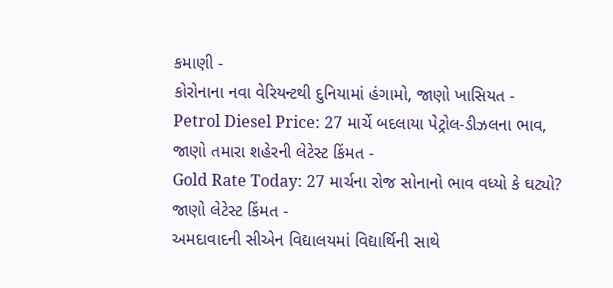કમાણી -
કોરોનાના નવા વેરિયન્ટથી દુનિયામાં હંગામો, જાણો ખાસિયત -
Petrol Diesel Price: 27 માર્ચે બદલાયા પેટ્રોલ-ડીઝલના ભાવ, જાણો તમારા શહેરની લેટેસ્ટ કિંમત -
Gold Rate Today: 27 માર્ચના રોજ સોનાનો ભાવ વધ્યો કે ઘટ્યો? જાણો લેટેસ્ટ કિંમત -
અમદાવાદની સીએન વિદ્યાલયમાં વિદ્યાર્થિની સાથે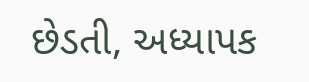છેડતી, અધ્યાપક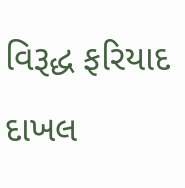વિરૂદ્ધ ફરિયાદ દાખલ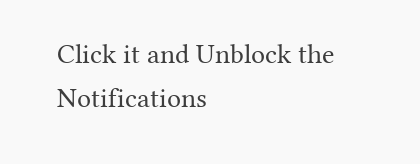Click it and Unblock the Notifications